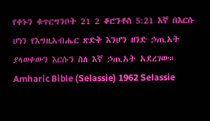የቀኑን ቁጥርግንቦት 21 2 ቆሮንቶስ 5:21 እኛ በእርሱ ሆነን የእግዚአብሔር ጽድቅ እንሆን ዘንድ ኃጢአት ያላወቀውን እርሱን ስለ እኛ ኃጢአት አደረገው። Amharic Bible (Selassie) 1962 Selassie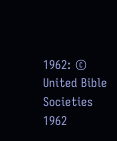1962: © United Bible Societies 1962